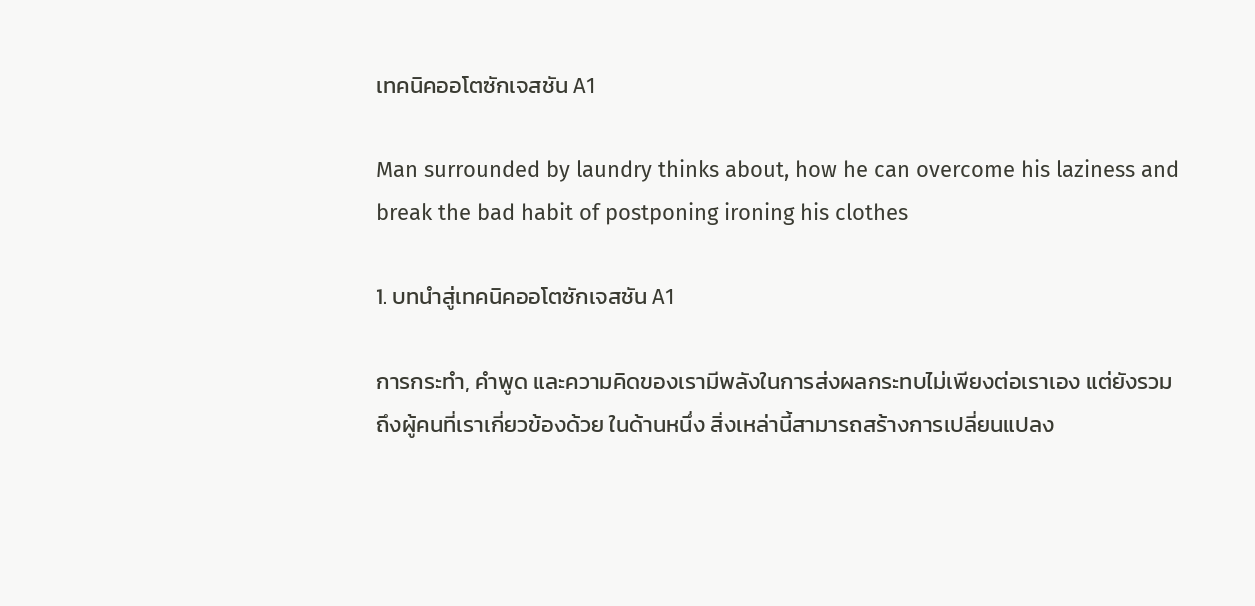เทคนิคออโตซักเจสชัน A1

Man surrounded by laundry thinks about, how he can overcome his laziness and break the bad habit of postponing ironing his clothes

1. บทนำสู่เทคนิคออโตซักเจสชัน A1

การกระทำ, คำพูด และความคิดของเรามีพลังในการส่งผลกระทบไม่เพียงต่อเราเอง แต่ยังรวมถึงผู้คนที่เราเกี่ยวข้องด้วย ในด้านหนึ่ง สิ่งเหล่านี้สามารถสร้างการเปลี่ยนแปลง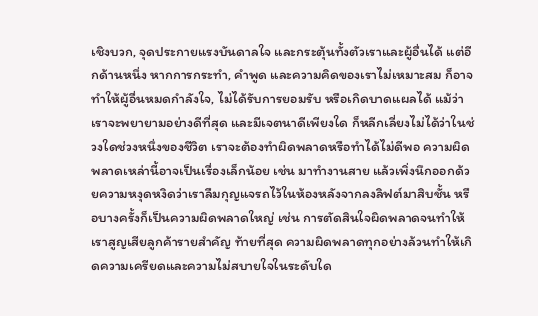เชิงบวก, จุดประกายแรงบันดาลใจ และกระตุ้นทั้งตัวเราและผู้อื่นได้ แต่อีกด้านหนึ่ง หากการกระทำ, คำพูด และความคิดของเราไม่เหมาะสม ก็อาจทำให้ผู้อื่นหมดกำลังใจ, ไม่ได้รับการยอมรับ หรือเกิดบาดแผลได้ แม้ว่าเราจะพยายามอย่างดีที่สุด และมีเจตนาดีเพียงใด ก็หลีกเลี่ยงไม่ได้ว่าในช่วงใดช่วงหนึ่งของชีวิต เราจะต้องทำผิดพลาดหรือทำได้ไม่ดีพอ ความผิดพลาดเหล่านี้อาจเป็นเรื่องเล็กน้อย เช่น มาทำงานสาย แล้วเพิ่งนึกออกด้วยความหงุดหงิดว่าเราลืมกุญแจรถไว้ในห้องหลังจากลงลิฟต์มาสิบชั้น หรือบางครั้งก็เป็นความผิดพลาดใหญ่ เช่น การตัดสินใจผิดพลาดจนทำให้เราสูญเสียลูกค้ารายสำคัญ ท้ายที่สุด ความผิดพลาดทุกอย่างล้วนทำให้เกิดความเครียดและความไม่สบายใจในระดับใด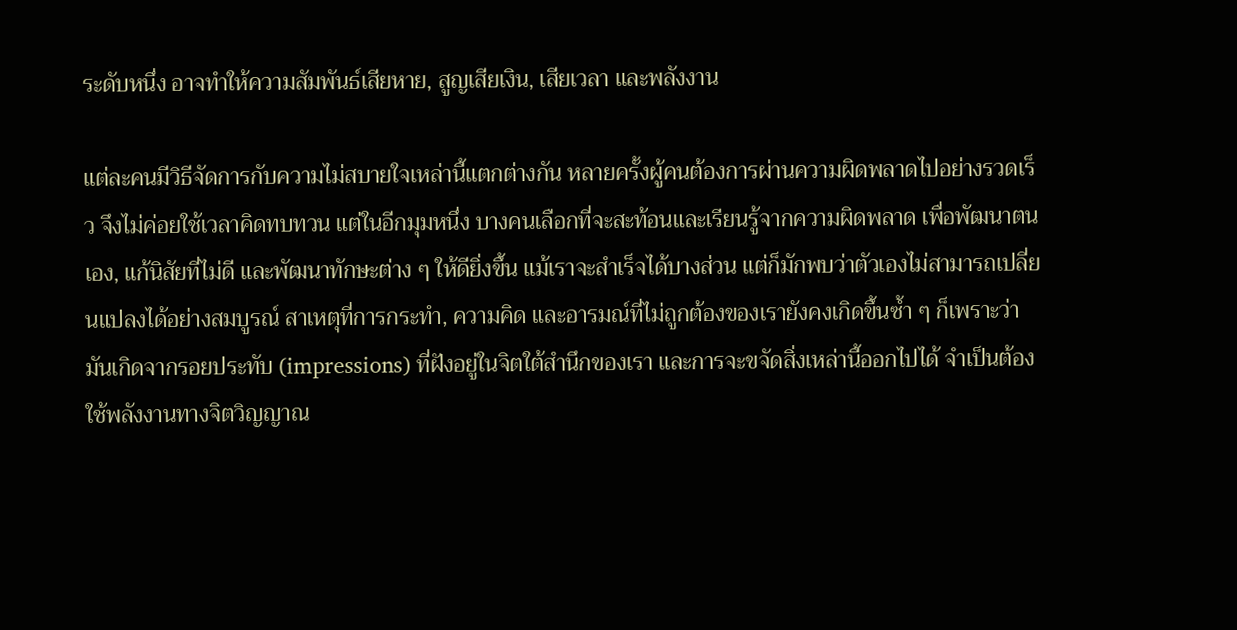ระดับหนึ่ง อาจทำให้ความสัมพันธ์เสียหาย, สูญเสียเงิน, เสียเวลา และพลังงาน

แต่ละคนมีวิธีจัดการกับความไม่สบายใจเหล่านี้แตกต่างกัน หลายครั้งผู้คนต้องการผ่านความผิดพลาดไปอย่างรวดเร็ว จึงไม่ค่อยใช้เวลาคิดทบทวน แต่ในอีกมุมหนึ่ง บางคนเลือกที่จะสะท้อนและเรียนรู้จากความผิดพลาด เพื่อพัฒนาตนเอง, แก้นิสัยที่ไม่ดี และพัฒนาทักษะต่าง ๆ ให้ดียิ่งขึ้น แม้เราจะสำเร็จได้บางส่วน แต่ก็มักพบว่าตัวเองไม่สามารถเปลี่ยนแปลงได้อย่างสมบูรณ์ สาเหตุที่การกระทำ, ความคิด และอารมณ์ที่ไม่ถูกต้องของเรายังคงเกิดขึ้นซ้ำ ๆ ก็เพราะว่ามันเกิดจากรอยประทับ (impressions) ที่ฝังอยู่ในจิตใต้สำนึกของเรา และการจะขจัดสิ่งเหล่านี้ออกไปได้ จำเป็นต้องใช้พลังงานทางจิตวิญญาณ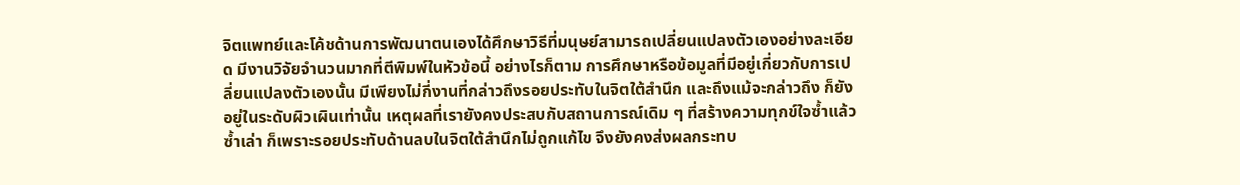จิตแพทย์และโค้ชด้านการพัฒนาตนเองได้ศึกษาวิธีที่มนุษย์สามารถเปลี่ยนแปลงตัวเองอย่างละเอียด มีงานวิจัยจำนวนมากที่ตีพิมพ์ในหัวข้อนี้ อย่างไรก็ตาม การศึกษาหรือข้อมูลที่มีอยู่เกี่ยวกับการเปลี่ยนแปลงตัวเองนั้น มีเพียงไม่กี่งานที่กล่าวถึงรอยประทับในจิตใต้สำนึก และถึงแม้จะกล่าวถึง ก็ยังอยู่ในระดับผิวเผินเท่านั้น เหตุผลที่เรายังคงประสบกับสถานการณ์เดิม ๆ ที่สร้างความทุกข์ใจซ้ำแล้วซ้ำเล่า ก็เพราะรอยประทับด้านลบในจิตใต้สำนึกไม่ถูกแก้ไข จึงยังคงส่งผลกระทบ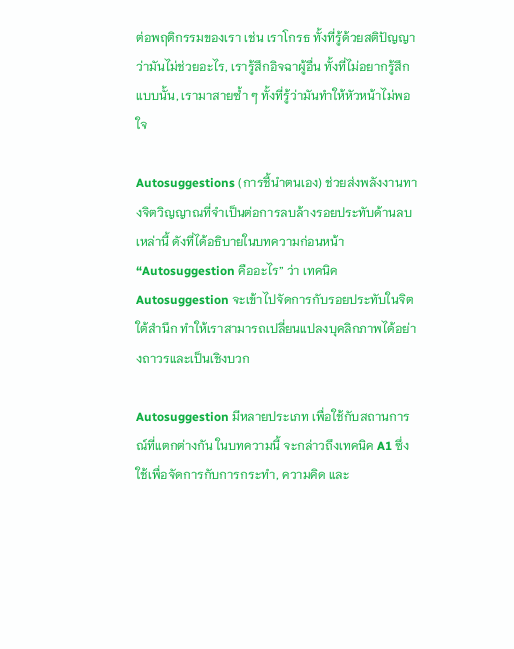ต่อพฤติกรรมของเรา เช่น เราโกรธ ทั้งที่รู้ด้วยสติปัญญาว่ามันไม่ช่วยอะไร, เรารู้สึกอิจฉาผู้อื่น ทั้งที่ไม่อยากรู้สึกแบบนั้น, เรามาสายซ้ำ ๆ ทั้งที่รู้ว่ามันทำให้หัวหน้าไม่พอใจ

Autosuggestions (การชี้นำตนเอง) ช่วยส่งพลังงานทางจิตวิญญาณที่จำเป็นต่อการลบล้างรอยประทับด้านลบเหล่านี้ ดังที่ได้อธิบายในบทความก่อนหน้า “Autosuggestion คืออะไร” ว่า เทคนิค Autosuggestion จะเข้าไปจัดการกับรอยประทับในจิตใต้สำนึก ทำให้เราสามารถเปลี่ยนแปลงบุคลิกภาพได้อย่างถาวรและเป็นเชิงบวก

Autosuggestion มีหลายประเภท เพื่อใช้กับสถานการณ์ที่แตกต่างกัน ในบทความนี้ จะกล่าวถึงเทคนิค A1 ซึ่งใช้เพื่อจัดการกับการกระทำ, ความคิด และ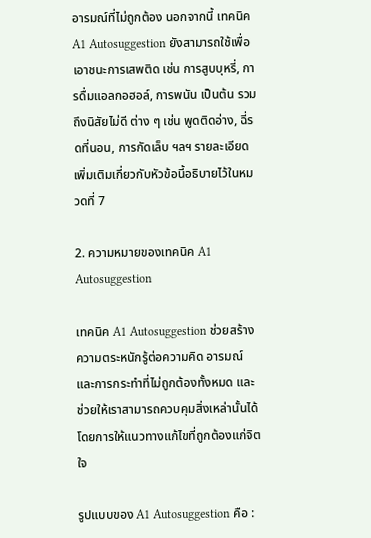อารมณ์ที่ไม่ถูกต้อง นอกจากนี้ เทคนิค A1 Autosuggestion ยังสามารถใช้เพื่อเอาชนะการเสพติด เช่น การสูบบุหรี่, การดื่มแอลกอฮอล์, การพนัน เป็นต้น รวมถึงนิสัยไม่ดี ต่าง ๆ เช่น พูดติดอ่าง, ฉี่รดที่นอน, การกัดเล็บ ฯลฯ รายละเอียดเพิ่มเติมเกี่ยวกับหัวข้อนี้อธิบายไว้ในหมวดที่ 7

2. ความหมายของเทคนิค A1 Autosuggestion

เทคนิค A1 Autosuggestion ช่วยสร้างความตระหนักรู้ต่อความคิด อารมณ์ และการกระทำที่ไม่ถูกต้องทั้งหมด และช่วยให้เราสามารถควบคุมสิ่งเหล่านั้นได้ โดยการให้แนวทางแก้ไขที่ถูกต้องแก่จิตใจ

รูปแบบของ A1 Autosuggestion คือ :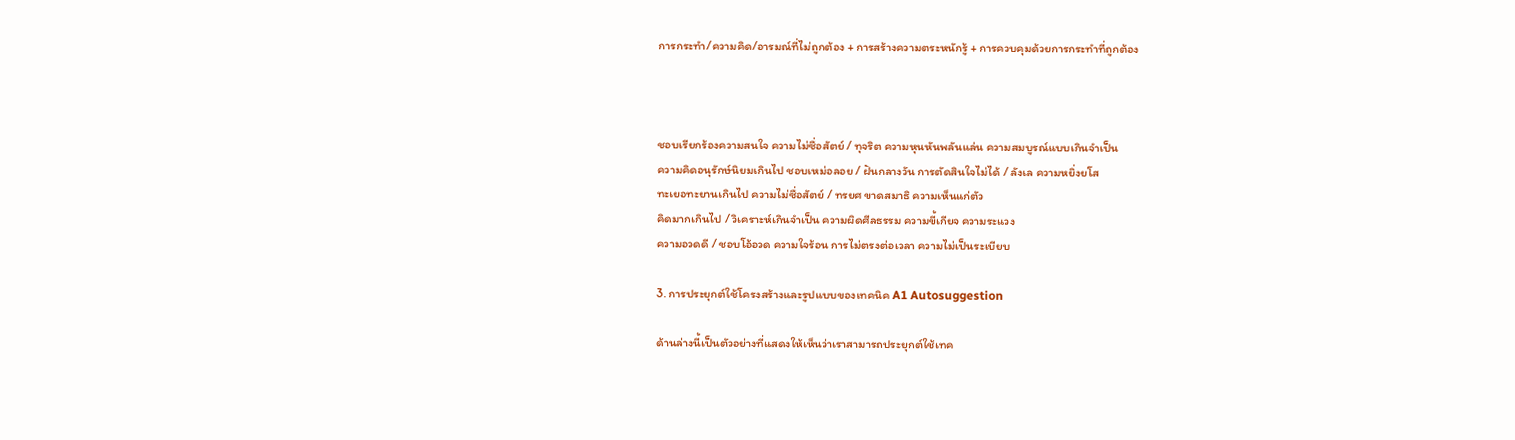การกระทำ/ความคิด/อารมณ์ที่ไม่ถูกต้อง + การสร้างความตระหนักรู้ + การควบคุมด้วยการกระทำที่ถูกต้อง



ชอบเรียกร้องความสนใจ ความไม่ซื่อสัตย์ / ทุจริต ความหุนหันพลันแล่น ความสมบูรณ์แบบเกินจำเป็น
ความคิดอนุรักษ์นิยมเกินไป ชอบเหม่อลอย / ฝันกลางวัน การตัดสินใจไม่ได้ / ลังเล ความหยิ่งยโส
ทะเยอทะยานเกินไป ความไม่ซื่อสัตย์ / ทรยศ ขาดสมาธิ ความเห็นแก่ตัว
คิดมากเกินไป / วิเคราะห์เกินจำเป็น ความผิดศีลธรรม ความขี้เกียจ ความระแวง
ความอวดดี / ชอบโอ้อวด ความใจร้อน การไม่ตรงต่อเวลา ความไม่เป็นระเบียบ

3. การประยุกต์ใช้โครงสร้างและรูปแบบของเทคนิค A1 Autosuggestion

ด้านล่างนี้เป็นตัวอย่างที่แสดงให้เห็นว่าเราสามารถประยุกต์ใช้เทค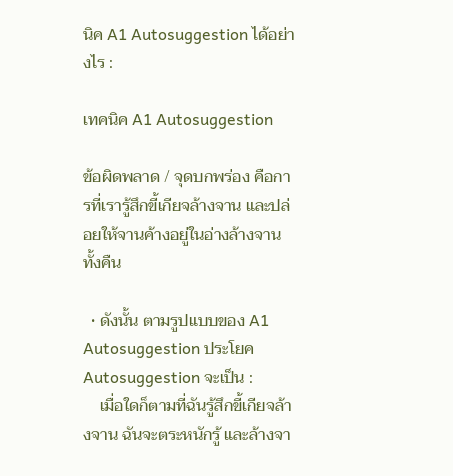นิค A1 Autosuggestion ได้อย่างไร :

เทคนิค A1 Autosuggestion

ข้อผิดพลาด / จุดบกพร่อง คือการที่เรารู้สึกขี้เกียจล้างจาน และปล่อยให้จานค้างอยู่ในอ่างล้างจานทั้งคืน

  • ดังนั้น ตามรูปแบบของ A1 Autosuggestion ประโยค Autosuggestion จะเป็น :
    เมื่อใดก็ตามที่ฉันรู้สึกขี้เกียจล้างจาน ฉันจะตระหนักรู้ และล้างจา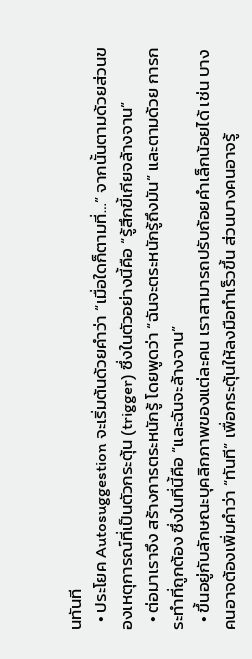นทันที
  • ประโยค Autosuggestion จะเริ่มต้นด้วยคำว่า “เมื่อใดก็ตามที่…” จากนั้นตามด้วยส่วนของเหตุการณ์ที่เป็นตัวกระตุ้น (trigger) ซึ่งในตัวอย่างนี้คือ “รู้สึกขี้เกียจล้างจาน”
  • ต่อมาเราจึง สร้างการตระหนักรู้ โดยพูดว่า “ฉันจะตระหนักรู้ถึงมัน” และตามด้วย การกระทำที่ถูกต้อง ซึ่งในที่นี้คือ “และฉันจะล้างจาน”
  • ขึ้นอยู่กับลักษณะบุคลิกภาพของแต่ละคน เราสามารถปรับถ้อยคำเล็กน้อยได้ เช่น บางคนอาจต้องเพิ่มคำว่า “ทันที” เพื่อกระตุ้นให้ลงมือทำเร็วขึ้น ส่วนบางคนอาจรู้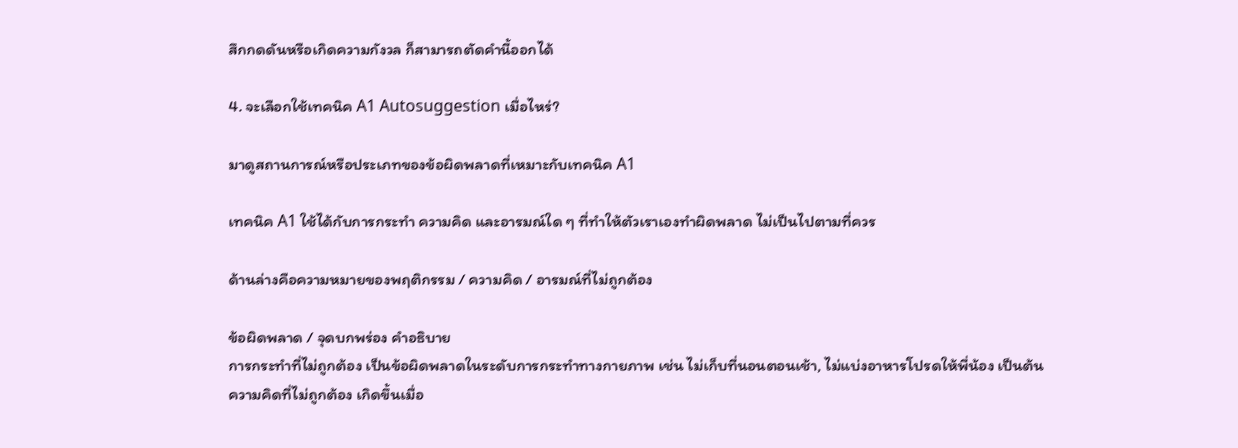สึกกดดันหรือเกิดความกังวล ก็สามารถตัดคำนี้ออกได้

4. จะเลือกใช้เทคนิค A1 Autosuggestion เมื่อไหร่?

มาดูสถานการณ์หรือประเภทของข้อผิดพลาดที่เหมาะกับเทคนิค A1

เทคนิค A1 ใช้ได้กับการกระทำ ความคิด และอารมณ์ใด ๆ ที่ทำให้ตัวเราเองทำผิดพลาด ไม่เป็นไปตามที่ควร

ด้านล่างคือความหมายของพฤติกรรม / ความคิด / อารมณ์ที่ไม่ถูกต้อง

ข้อผิดพลาด / จุดบกพร่อง คำอธิบาย
การกระทำที่ไม่ถูกต้อง เป็นข้อผิดพลาดในระดับการกระทำทางกายภาพ เช่น ไม่เก็บที่นอนตอนเช้า, ไม่แบ่งอาหารโปรดให้พี่น้อง เป็นต้น
ความคิดที่ไม่ถูกต้อง เกิดขึ้นเมื่อ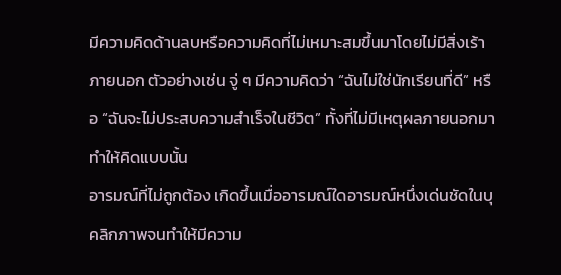มีความคิดด้านลบหรือความคิดที่ไม่เหมาะสมขึ้นมาโดยไม่มีสิ่งเร้าภายนอก ตัวอย่างเช่น จู่ ๆ มีความคิดว่า “ฉันไม่ใช่นักเรียนที่ดี” หรือ “ฉันจะไม่ประสบความสำเร็จในชีวิต” ทั้งที่ไม่มีเหตุผลภายนอกมาทำให้คิดแบบนั้น
อารมณ์ที่ไม่ถูกต้อง เกิดขึ้นเมื่ออารมณ์ใดอารมณ์หนึ่งเด่นชัดในบุคลิกภาพจนทำให้มีความ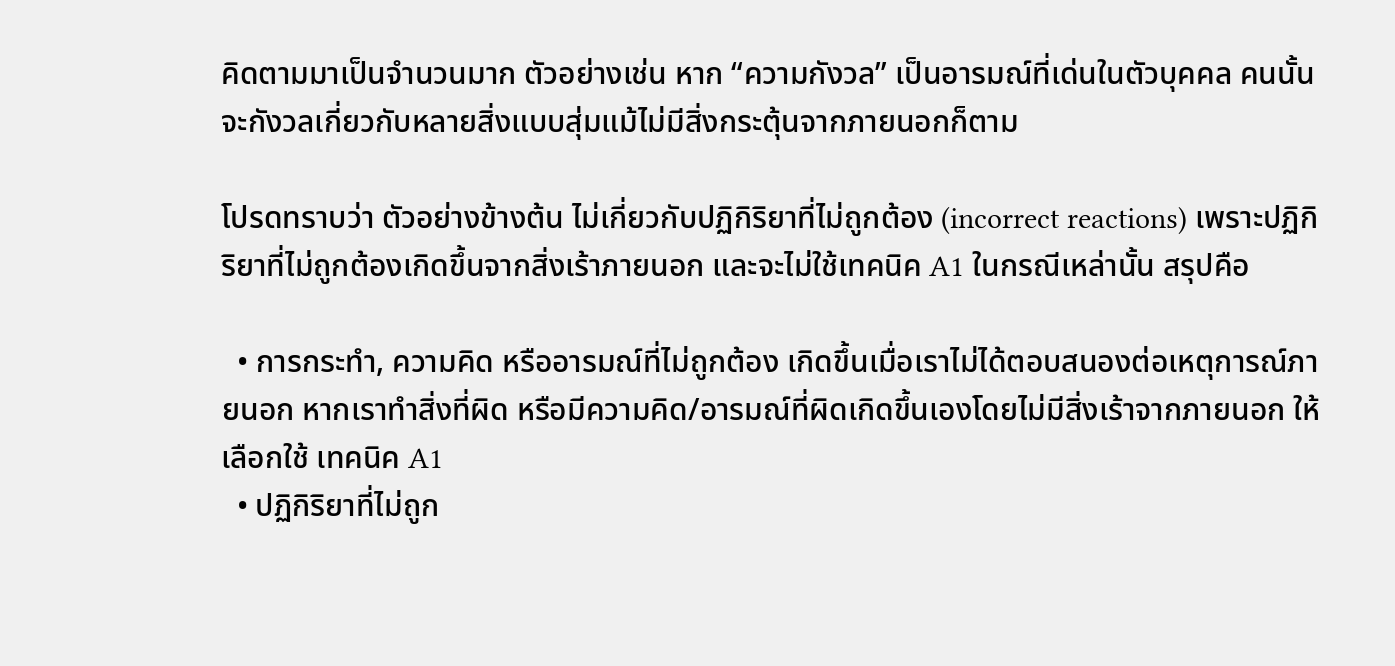คิดตามมาเป็นจำนวนมาก ตัวอย่างเช่น หาก “ความกังวล” เป็นอารมณ์ที่เด่นในตัวบุคคล คนนั้นจะกังวลเกี่ยวกับหลายสิ่งแบบสุ่มแม้ไม่มีสิ่งกระตุ้นจากภายนอกก็ตาม

โปรดทราบว่า ตัวอย่างข้างต้น ไม่เกี่ยวกับปฏิกิริยาที่ไม่ถูกต้อง (incorrect reactions) เพราะปฏิกิริยาที่ไม่ถูกต้องเกิดขึ้นจากสิ่งเร้าภายนอก และจะไม่ใช้เทคนิค A1 ในกรณีเหล่านั้น สรุปคือ

  • การกระทำ, ความคิด หรืออารมณ์ที่ไม่ถูกต้อง เกิดขึ้นเมื่อเราไม่ได้ตอบสนองต่อเหตุการณ์ภายนอก หากเราทำสิ่งที่ผิด หรือมีความคิด/อารมณ์ที่ผิดเกิดขึ้นเองโดยไม่มีสิ่งเร้าจากภายนอก ให้เลือกใช้ เทคนิค A1
  • ปฏิกิริยาที่ไม่ถูก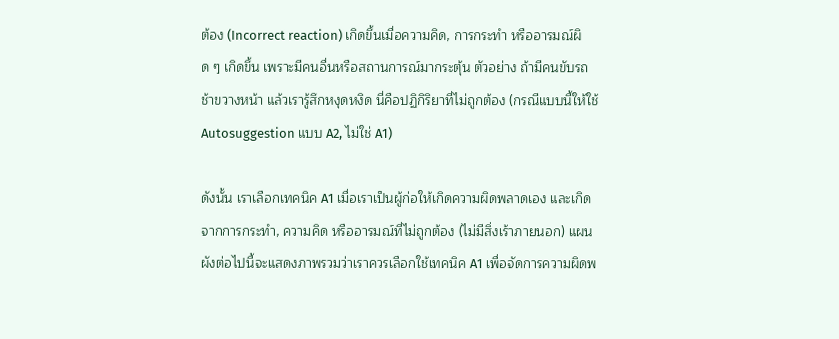ต้อง (Incorrect reaction) เกิดขึ้นเมื่อความคิด, การกระทำ หรืออารมณ์ผิด ๆ เกิดขึ้น เพราะมีคนอื่นหรือสถานการณ์มากระตุ้น ตัวอย่าง ถ้ามีคนขับรถช้าขวางหน้า แล้วเรารู้สึกหงุดหงิด นี่คือปฏิกิริยาที่ไม่ถูกต้อง (กรณีแบบนี้ให้ใช้ Autosuggestion แบบ A2, ไม่ใช่ A1)

ดังนั้น เราเลือกเทคนิค A1 เมื่อเราเป็นผู้ก่อให้เกิดความผิดพลาดเอง และเกิดจากการกระทำ, ความคิด หรืออารมณ์ที่ไม่ถูกต้อง (ไม่มีสิ่งเร้าภายนอก) แผนผังต่อไปนี้จะแสดงภาพรวมว่าเราควรเลือกใช้เทคนิค A1 เพื่อจัดการความผิดพ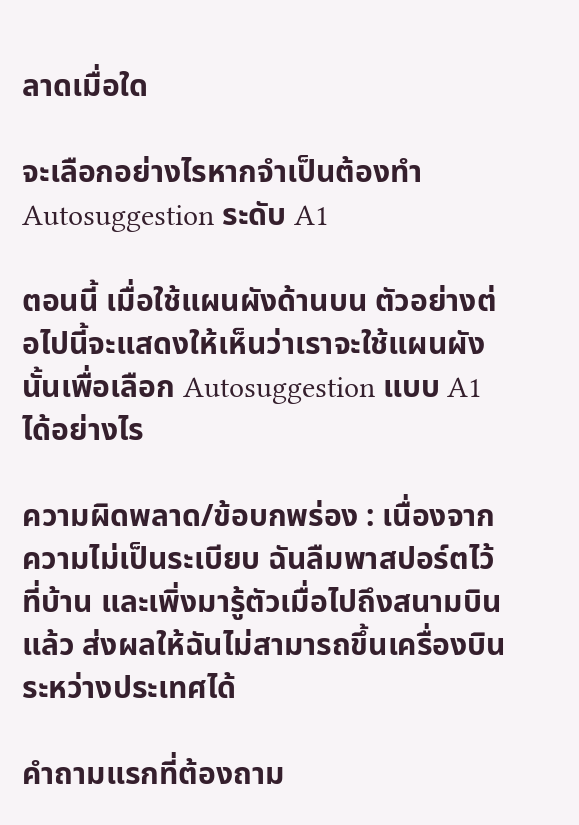ลาดเมื่อใด

จะเลือกอย่างไรหากจำเป็นต้องทำ Autosuggestion ระดับ A1

ตอนนี้ เมื่อใช้แผนผังด้านบน ตัวอย่างต่อไปนี้จะแสดงให้เห็นว่าเราจะใช้แผนผังนั้นเพื่อเลือก Autosuggestion แบบ A1 ได้อย่างไร

ความผิดพลาด/ข้อบกพร่อง : เนื่องจากความไม่เป็นระเบียบ ฉันลืมพาสปอร์ตไว้ที่บ้าน และเพิ่งมารู้ตัวเมื่อไปถึงสนามบินแล้ว ส่งผลให้ฉันไม่สามารถขึ้นเครื่องบินระหว่างประเทศได้

คำถามแรกที่ต้องถาม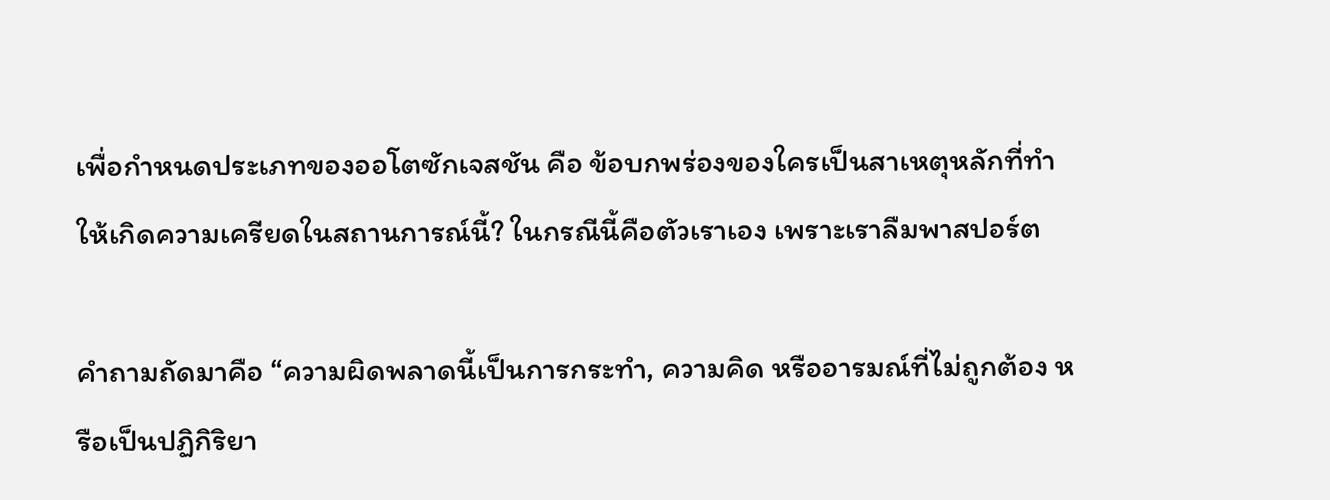เพื่อกำหนดประเภทของออโตซักเจสชัน คือ ข้อบกพร่องของใครเป็นสาเหตุหลักที่ทำให้เกิดความเครียดในสถานการณ์นี้? ในกรณีนี้คือตัวเราเอง เพราะเราลืมพาสปอร์ต

คำถามถัดมาคือ “ความผิดพลาดนี้เป็นการกระทำ, ความคิด หรืออารมณ์ที่ไม่ถูกต้อง หรือเป็นปฏิกิริยา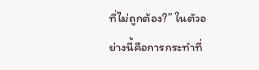ที่ไม่ถูกต้อง?” ในตัวอย่างนี้คือการกระทำที่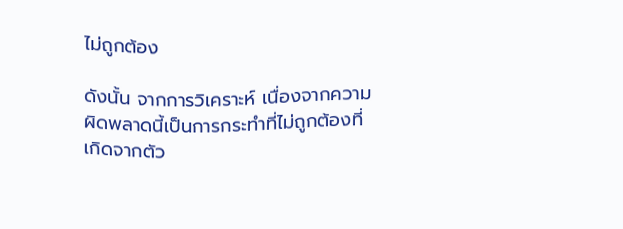ไม่ถูกต้อง

ดังนั้น จากการวิเคราะห์ เนื่องจากความผิดพลาดนี้เป็นการกระทำที่ไม่ถูกต้องที่เกิดจากตัว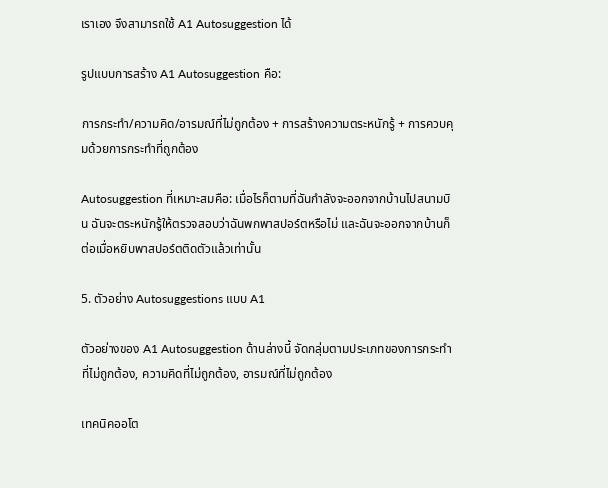เราเอง จึงสามารถใช้ A1 Autosuggestion ได้

รูปแบบการสร้าง A1 Autosuggestion คือ:

การกระทำ/ความคิด/อารมณ์ที่ไม่ถูกต้อง + การสร้างความตระหนักรู้ + การควบคุมด้วยการกระทำที่ถูกต้อง

Autosuggestion ที่เหมาะสมคือ: เมื่อไรก็ตามที่ฉันกำลังจะออกจากบ้านไปสนามบิน ฉันจะตระหนักรู้ให้ตรวจสอบว่าฉันพกพาสปอร์ตหรือไม่ และฉันจะออกจากบ้านก็ต่อเมื่อหยิบพาสปอร์ตติดตัวแล้วเท่านั้น

5. ตัวอย่าง Autosuggestions แบบ A1

ตัวอย่างของ A1 Autosuggestion ด้านล่างนี้ จัดกลุ่มตามประเภทของการกระทำที่ไม่ถูกต้อง, ความคิดที่ไม่ถูกต้อง, อารมณ์ที่ไม่ถูกต้อง

เทคนิคออโต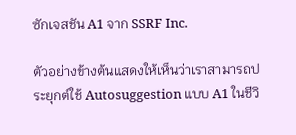ซักเจสชัน A1 จาก SSRF Inc.

ตัวอย่างข้างต้นแสดงให้เห็นว่าเราสามารถประยุกต์ใช้ Autosuggestion แบบ A1 ในชีวิ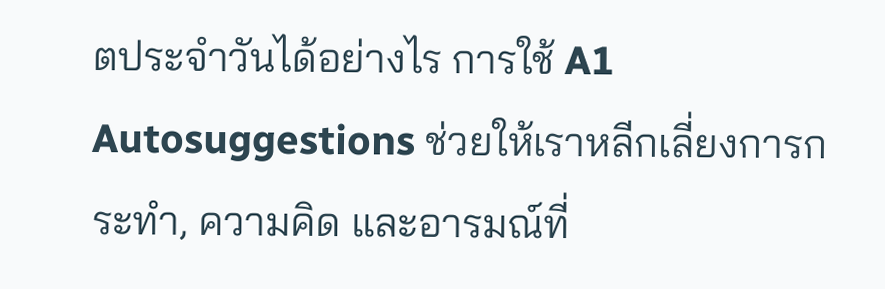ตประจำวันได้อย่างไร การใช้ A1 Autosuggestions ช่วยให้เราหลีกเลี่ยงการกระทำ, ความคิด และอารมณ์ที่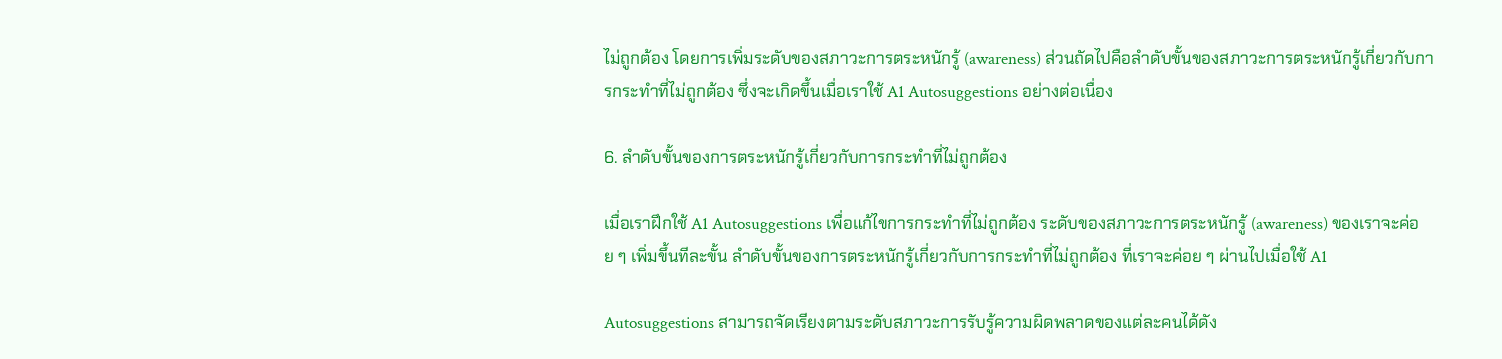ไม่ถูกต้อง โดยการเพิ่มระดับของสภาวะการตระหนักรู้ (awareness) ส่วนถัดไปคือลำดับขั้นของสภาวะการตระหนักรู้เกี่ยวกับการกระทำที่ไม่ถูกต้อง ซึ่งจะเกิดขึ้นเมื่อเราใช้ A1 Autosuggestions อย่างต่อเนื่อง

6. ลำดับขั้นของการตระหนักรู้เกี่ยวกับการกระทำที่ไม่ถูกต้อง

เมื่อเราฝึกใช้ A1 Autosuggestions เพื่อแก้ไขการกระทำที่ไม่ถูกต้อง ระดับของสภาวะการตระหนักรู้ (awareness) ของเราจะค่อย ๆ เพิ่มขึ้นทีละขั้น ลำดับขั้นของการตระหนักรู้เกี่ยวกับการกระทำที่ไม่ถูกต้อง ที่เราจะค่อย ๆ ผ่านไปเมื่อใช้ A1

Autosuggestions สามารถจัดเรียงตามระดับสภาวะการรับรู้ความผิดพลาดของแต่ละคนได้ดัง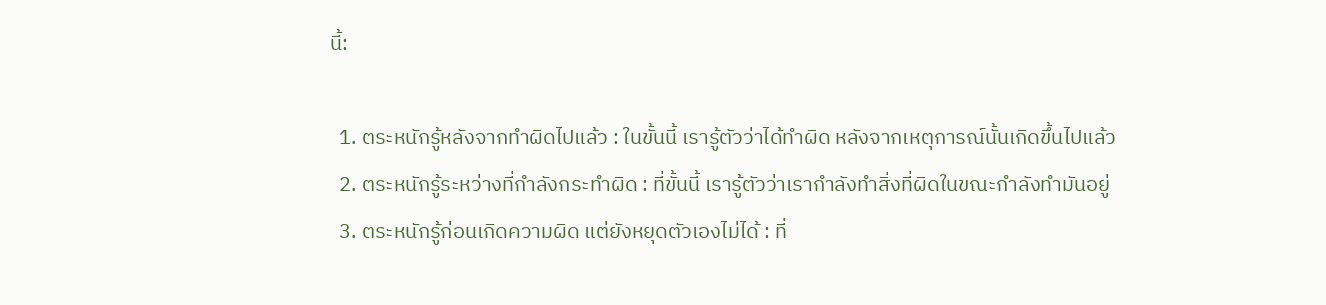นี้:

  1. ตระหนักรู้หลังจากทำผิดไปแล้ว : ในขั้นนี้ เรารู้ตัวว่าได้ทำผิด หลังจากเหตุการณ์นั้นเกิดขึ้นไปแล้ว
  2. ตระหนักรู้ระหว่างที่กำลังกระทำผิด : ที่ขั้นนี้ เรารู้ตัวว่าเรากำลังทำสิ่งที่ผิดในขณะกำลังทำมันอยู่
  3. ตระหนักรู้ก่อนเกิดความผิด แต่ยังหยุดตัวเองไม่ได้ : ที่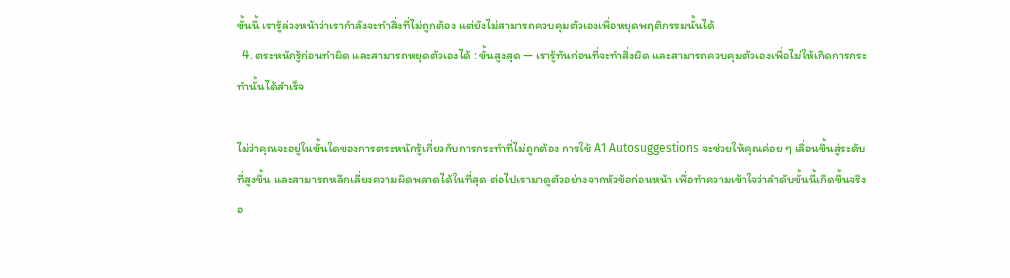ขั้นนี้ เรารู้ล่วงหน้าว่าเรากำลังจะทำสิ่งที่ไม่ถูกต้อง แต่ยังไม่สามารถควบคุมตัวเองเพื่อหยุดพฤติกรรมนั้นได้
  4. ตระหนักรู้ก่อนทำผิด และสามารถหยุดตัวเองได้ : ขั้นสูงสุด — เรารู้ทันก่อนที่จะทำสิ่งผิด และสามารถควบคุมตัวเองเพื่อไม่ให้เกิดการกระทำนั้นได้สำเร็จ

ไม่ว่าคุณจะอยู่ในขั้นใดของการตระหนักรู้เกี่ยวกับการกระทำที่ไม่ถูกต้อง การใช้ A1 Autosuggestions จะช่วยให้คุณค่อย ๆ เลื่อนขึ้นสู่ระดับที่สูงขึ้น และสามารถหลีกเลี่ยงความผิดพลาดได้ในที่สุด ต่อไปเรามาดูตัวอย่างจากหัวข้อก่อนหน้า เพื่อทำความเข้าใจว่าลำดับขั้นนี้เกิดขึ้นจริงอ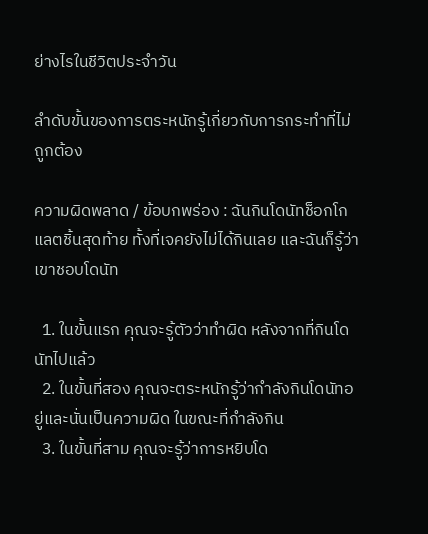ย่างไรในชีวิตประจำวัน

ลำดับขั้นของการตระหนักรู้เกี่ยวกับการกระทำที่ไม่ถูกต้อง

ความผิดพลาด / ข้อบกพร่อง : ฉันกินโดนัทช็อกโกแลตชิ้นสุดท้าย ทั้งที่เจคยังไม่ได้กินเลย และฉันก็รู้ว่าเขาชอบโดนัท

  1. ในขั้นแรก คุณจะรู้ตัวว่าทำผิด หลังจากที่กินโดนัทไปแล้ว
  2. ในขั้นที่สอง คุณจะตระหนักรู้ว่ากำลังกินโดนัทอยู่และนั่นเป็นความผิด ในขณะที่กำลังกิน
  3. ในขั้นที่สาม คุณจะรู้ว่าการหยิบโด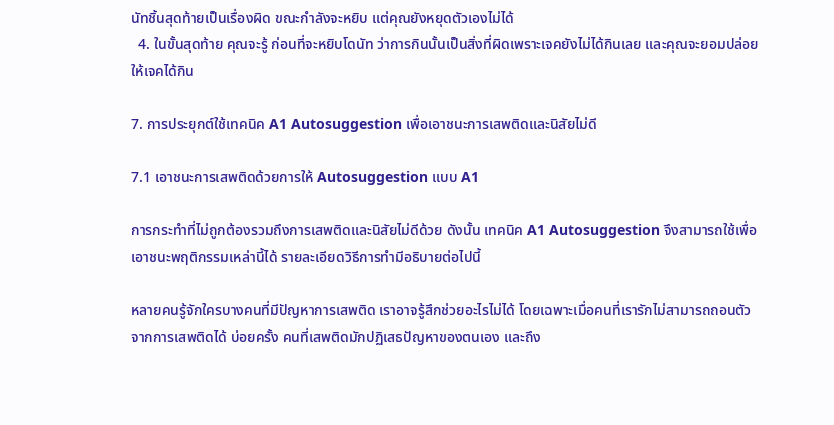นัทชิ้นสุดท้ายเป็นเรื่องผิด ขณะกำลังจะหยิบ แต่คุณยังหยุดตัวเองไม่ได้
  4. ในขั้นสุดท้าย คุณจะรู้ ก่อนที่จะหยิบโดนัท ว่าการกินนั้นเป็นสิ่งที่ผิดเพราะเจคยังไม่ได้กินเลย และคุณจะยอมปล่อยให้เจคได้กิน

7. การประยุกต์ใช้เทคนิค A1 Autosuggestion เพื่อเอาชนะการเสพติดและนิสัยไม่ดี

7.1 เอาชนะการเสพติดด้วยการให้ Autosuggestion แบบ A1

การกระทำที่ไม่ถูกต้องรวมถึงการเสพติดและนิสัยไม่ดีด้วย ดังนั้น เทคนิค A1 Autosuggestion จึงสามารถใช้เพื่อเอาชนะพฤติกรรมเหล่านี้ได้ รายละเอียดวิธีการทำมีอธิบายต่อไปนี้

หลายคนรู้จักใครบางคนที่มีปัญหาการเสพติด เราอาจรู้สึกช่วยอะไรไม่ได้ โดยเฉพาะเมื่อคนที่เรารักไม่สามารถถอนตัวจากการเสพติดได้ บ่อยครั้ง คนที่เสพติดมักปฏิเสธปัญหาของตนเอง และถึง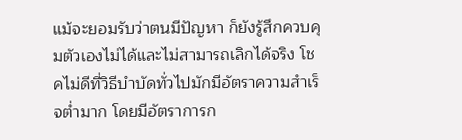แม้จะยอมรับว่าตนมีปัญหา ก็ยังรู้สึกควบคุมตัวเองไม่ได้และไม่สามารถเลิกได้จริง โชคไม่ดีที่วิธีบำบัดทั่วไปมักมีอัตราความสำเร็จต่ำมาก โดยมีอัตราการก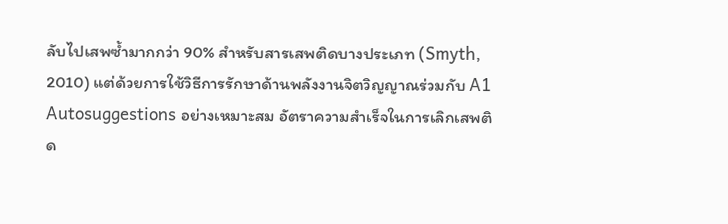ลับไปเสพซ้ำมากกว่า 90% สำหรับสารเสพติดบางประเภท (Smyth, 2010) แต่ด้วยการใช้วิธีการรักษาด้านพลังงานจิตวิญญาณร่วมกับ A1 Autosuggestions อย่างเหมาะสม อัตราความสำเร็จในการเลิกเสพติด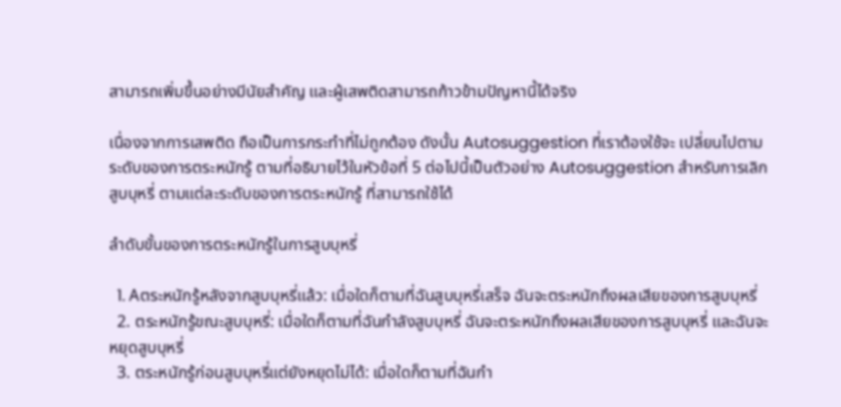สามารถเพิ่มขึ้นอย่างมีนัยสำคัญ และผู้เสพติดสามารถก้าวข้ามปัญหานี้ได้จริง

เนื่องจากการเสพติด ถือเป็นการกระทำที่ไม่ถูกต้อง ดังนั้น Autosuggestion ที่เราต้องใช้จะ เปลี่ยนไปตามระดับของการตระหนักรู้ ตามที่อธิบายไว้ในหัวข้อที่ 5 ต่อไปนี้เป็นตัวอย่าง Autosuggestion สำหรับการเลิกสูบบุหรี่ ตามแต่ละระดับของการตระหนักรู้ ที่สามารถใช้ได้

ลำดับขั้นของการตระหนักรู้ในการสูบบุหรี่

  1. Aตระหนักรู้หลังจากสูบบุหรี่แล้ว: เมื่อใดก็ตามที่ฉันสูบบุหรี่เสร็จ ฉันจะตระหนักถึงผลเสียของการสูบบุหรี่
  2. ตระหนักรู้ขณะสูบบุหรี่: เมื่อใดก็ตามที่ฉันกำลังสูบบุหรี่ ฉันจะตระหนักถึงผลเสียของการสูบบุหรี่ และฉันจะหยุดสูบบุหรี่
  3. ตระหนักรู้ก่อนสูบบุหรี่แต่ยังหยุดไม่ได้: เมื่อใดก็ตามที่ฉันกำ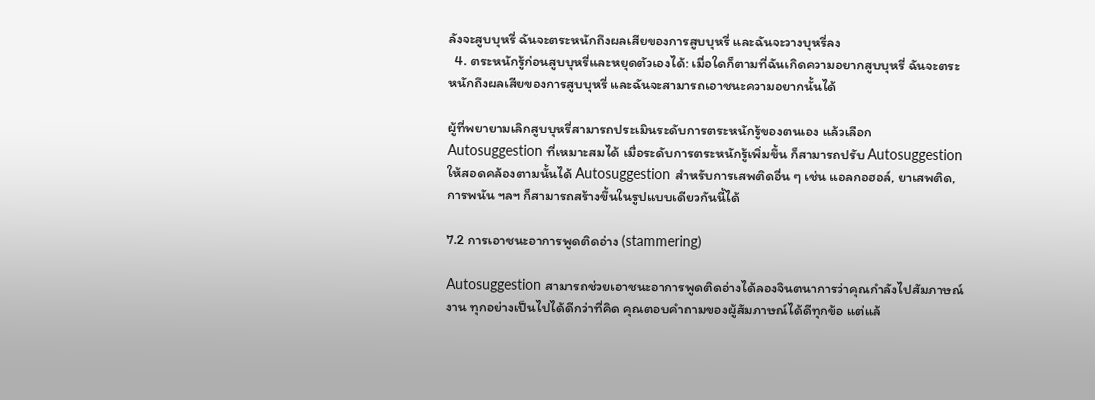ลังจะสูบบุหรี่ ฉันจะตระหนักถึงผลเสียของการสูบบุหรี่ และฉันจะวางบุหรี่ลง
  4. ตระหนักรู้ก่อนสูบบุหรี่และหยุดตัวเองได้: เมื่อใดก็ตามที่ฉันเกิดความอยากสูบบุหรี่ ฉันจะตระหนักถึงผลเสียของการสูบบุหรี่ และฉันจะสามารถเอาชนะความอยากนั้นได้

ผู้ที่พยายามเลิกสูบบุหรี่สามารถประเมินระดับการตระหนักรู้ของตนเอง แล้วเลือก Autosuggestion ที่เหมาะสมได้ เมื่อระดับการตระหนักรู้เพิ่มขึ้น ก็สามารถปรับ Autosuggestion ให้สอดคล้องตามนั้นได้ Autosuggestion สำหรับการเสพติดอื่น ๆ เช่น แอลกอฮอล์, ยาเสพติด, การพนัน ฯลฯ ก็สามารถสร้างขึ้นในรูปแบบเดียวกันนี้ได้

7.2 การเอาชนะอาการพูดติดอ่าง (stammering)

Autosuggestion สามารถช่วยเอาชนะอาการพูดติดอ่างได้ลองจินตนาการว่าคุณกำลังไปสัมภาษณ์งาน ทุกอย่างเป็นไปได้ดีกว่าที่คิด คุณตอบคำถามของผู้สัมภาษณ์ได้ดีทุกข้อ แต่แล้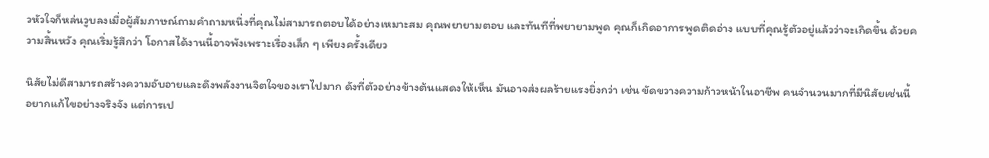วหัวใจก็หล่นวูบลงเมื่อผู้สัมภาษณ์ถามคำถามหนึ่งที่คุณไม่สามารถตอบได้อย่างเหมาะสม คุณพยายามตอบ และทันทีที่พยายามพูด คุณก็เกิดอาการพูดติดอ่าง แบบที่คุณรู้ตัวอยู่แล้วว่าจะเกิดขึ้น ด้วยความสิ้นหวัง คุณเริ่มรู้สึกว่า โอกาสได้งานนี้อาจพังเพราะเรื่องเล็ก ๆ เพียงครั้งเดียว

นิสัยไม่ดีสามารถสร้างความอับอายและดึงพลังงานจิตใจของเราไปมาก ดังที่ตัวอย่างข้างต้นแสดงให้เห็น มันอาจส่งผลร้ายแรงยิ่งกว่า เช่น ขัดขวางความก้าวหน้าในอาชีพ คนจำนวนมากที่มีนิสัยเช่นนี้ อยากแก้ไขอย่างจริงจัง แต่การเป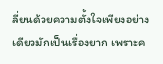ลี่ยนด้วยความตั้งใจเพียงอย่างเดียวมักเป็นเรื่องยาก เพราะค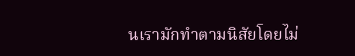นเรามักทำตามนิสัยโดยไม่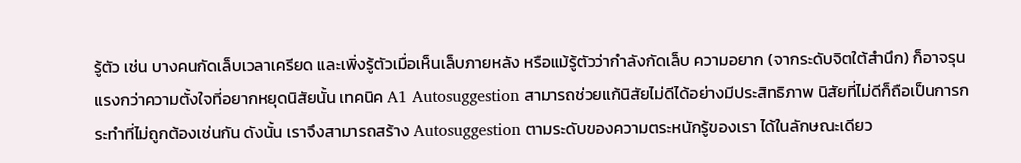รู้ตัว เช่น บางคนกัดเล็บเวลาเครียด และเพิ่งรู้ตัวเมื่อเห็นเล็บภายหลัง หรือแม้รู้ตัวว่ากำลังกัดเล็บ ความอยาก (จากระดับจิตใต้สำนึก) ก็อาจรุนแรงกว่าความตั้งใจที่อยากหยุดนิสัยนั้น เทคนิค A1 Autosuggestion สามารถช่วยแก้นิสัยไม่ดีได้อย่างมีประสิทธิภาพ นิสัยที่ไม่ดีก็ถือเป็นการกระทำที่ไม่ถูกต้องเช่นกัน ดังนั้น เราจึงสามารถสร้าง Autosuggestion ตามระดับของความตระหนักรู้ของเรา ได้ในลักษณะเดียว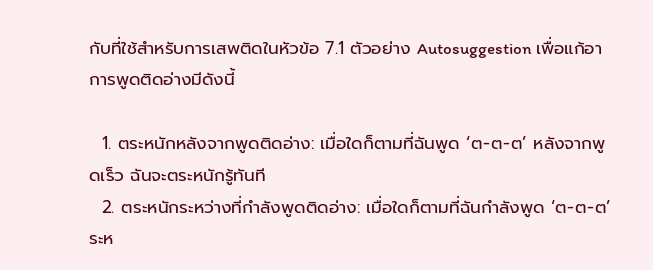กับที่ใช้สำหรับการเสพติดในหัวข้อ 7.1 ตัวอย่าง Autosuggestion เพื่อแก้อาการพูดติดอ่างมีดังนี้

  1. ตระหนักหลังจากพูดติดอ่าง: เมื่อใดก็ตามที่ฉันพูด ‘ต-ต-ต’ หลังจากพูดเร็ว ฉันจะตระหนักรู้ทันที
  2. ตระหนักระหว่างที่กำลังพูดติดอ่าง: เมื่อใดก็ตามที่ฉันกำลังพูด ‘ต-ต-ต’ ระห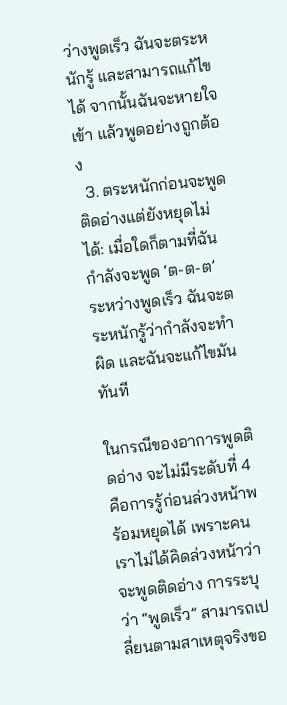ว่างพูดเร็ว ฉันจะตระหนักรู้ และสามารถแก้ไขได้ จากนั้นฉันจะหายใจเข้า แล้วพูดอย่างถูกต้อง
  3. ตระหนักก่อนจะพูดติดอ่างแต่ยังหยุดไม่ได้: เมื่อใดก็ตามที่ฉันกำลังจะพูด ‘ต-ต-ต’ ระหว่างพูดเร็ว ฉันจะตระหนักรู้ว่ากำลังจะทำผิด และฉันจะแก้ไขมันทันที

ในกรณีของอาการพูดติดอ่าง จะไม่มีระดับที่ 4 คือการรู้ก่อนล่วงหน้าพร้อมหยุดได้ เพราะคนเราไม่ได้คิดล่วงหน้าว่าจะพูดติดอ่าง การระบุว่า “พูดเร็ว” สามารถเปลี่ยนตามสาเหตุจริงขอ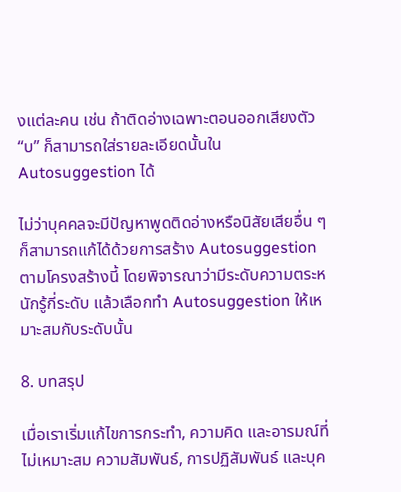งแต่ละคน เช่น ถ้าติดอ่างเฉพาะตอนออกเสียงตัว “บ” ก็สามารถใส่รายละเอียดนั้นใน Autosuggestion ได้

ไม่ว่าบุคคลจะมีปัญหาพูดติดอ่างหรือนิสัยเสียอื่น ๆ ก็สามารถแก้ได้ด้วยการสร้าง Autosuggestion ตามโครงสร้างนี้ โดยพิจารณาว่ามีระดับความตระหนักรู้กี่ระดับ แล้วเลือกทำ Autosuggestion ให้เหมาะสมกับระดับนั้น

8. บทสรุป

เมื่อเราเริ่มแก้ไขการกระทำ, ความคิด และอารมณ์ที่ไม่เหมาะสม ความสัมพันธ์, การปฏิสัมพันธ์ และบุค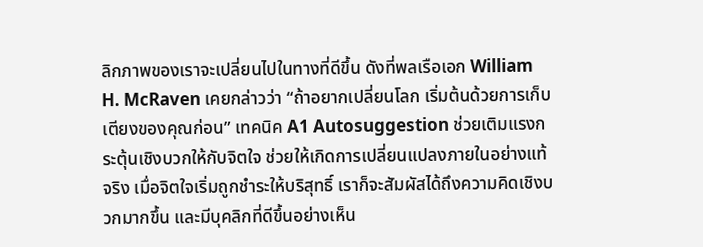ลิกภาพของเราจะเปลี่ยนไปในทางที่ดีขึ้น ดังที่พลเรือเอก William H. McRaven เคยกล่าวว่า “ถ้าอยากเปลี่ยนโลก เริ่มต้นด้วยการเก็บเตียงของคุณก่อน” เทคนิค A1 Autosuggestion ช่วยเติมแรงกระตุ้นเชิงบวกให้กับจิตใจ ช่วยให้เกิดการเปลี่ยนแปลงภายในอย่างแท้จริง เมื่อจิตใจเริ่มถูกชำระให้บริสุทธิ์ เราก็จะสัมผัสได้ถึงความคิดเชิงบวกมากขึ้น และมีบุคลิกที่ดีขึ้นอย่างเห็น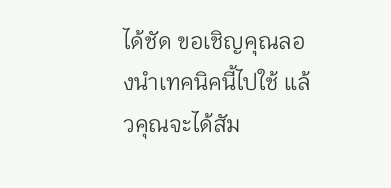ได้ชัด ขอเชิญคุณลองนำเทคนิคนี้ไปใช้ แล้วคุณจะได้สัม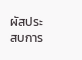ผัสประสบการ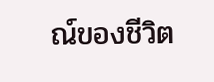ณ์ของชีวิต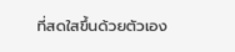ที่สดใสขึ้นด้วยตัวเอง